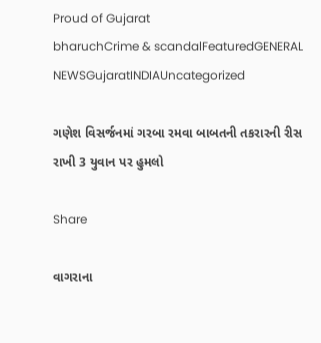Proud of Gujarat
bharuchCrime & scandalFeaturedGENERAL NEWSGujaratINDIAUncategorized

ગણેશ વિસર્જનમાં ગરબા રમવા બાબતની તકરારની રીસ રાખી 3 યુવાન પર હુમલો

Share

વાગરાના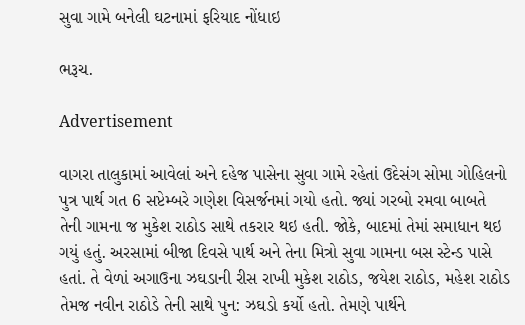સુવા ગામે બનેલી ઘટનામાં ફરિયાદ નોંધાઇ

ભરૂચ.

Advertisement

વાગરા તાલુકામાં આવેલાં અને દહેજ પાસેના સુવા ગામે રહેતાં ઉદેસંગ સોમા ગોહિલનો પુત્ર પાર્થ ગત 6 સપ્ટેમ્બરે ગણેશ વિસર્જનમાં ગયો હતો. જ્યાં ગરબો રમવા બાબતે તેની ગામના જ મુકેશ રાઠોડ સાથે તકરાર થઇ હતી. જોકે, બાદમાં તેમાં સમાધાન થઇ ગયું હતું. અરસામાં બીજા દિવસે પાર્થ અને તેના મિત્રો સુવા ગામના બસ સ્ટેન્ડ પાસે હતાં. તે વેળાં અગાઉના ઝઘડાની રીસ રાખી મુકેશ રાઠોડ, જયેશ રાઠોડ, મહેશ રાઠોડ તેમજ નવીન રાઠોડે તેની સાથે પુન: ઝઘડો કર્યો હતો. તેમણે પાર્થને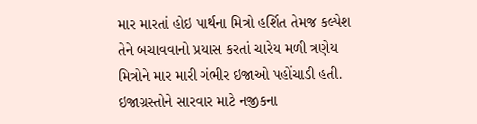માર મારતાં હોઇ પાર્થના મિત્રો હર્શિત તેમજ કલ્પેશ તેને બચાવવાનો પ્રયાસ કરતાં ચારેય મળી ત્રણેય મિત્રોને માર મારી ગંભીર ઇજાઓ પહોંચાડી હતી. ઇજાગ્રસ્તોને સારવાર માટે નજીકના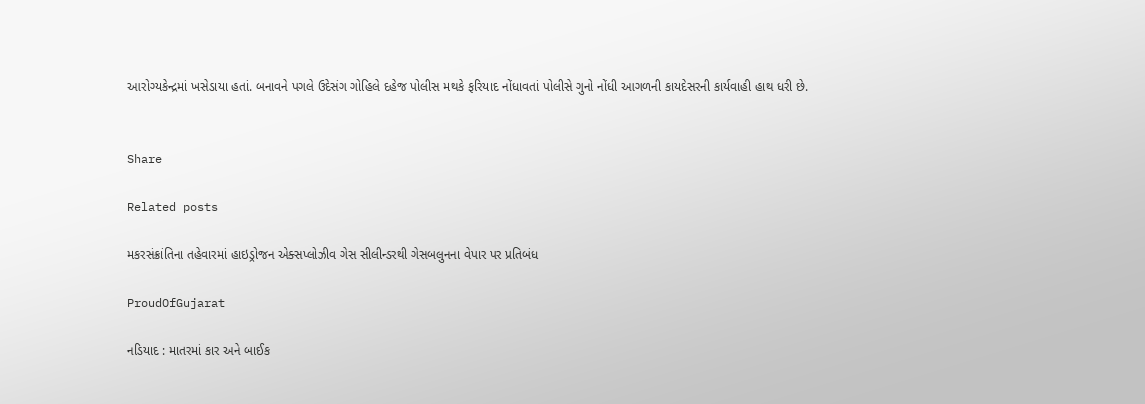આરોગ્યકેન્દ્રમાં ખસેડાયા હતાં. બનાવને પગલે ઉદેસંગ ગોહિલે દહેજ પોલીસ મથકે ફરિયાદ નોંધાવતાં પોલીસે ગુનો નોંધી આગળની કાયદેસરની કાર્યવાહી હાથ ધરી છે.


Share

Related posts

મકરસંક્રાંતિના તહેવારમાં હાઇડ્રોજન એક્‍સપ્‍લોઝીવ ગેસ સીલીન્‍ડરથી ગેસબલુનના વેપાર પર પ્રતિબંધ

ProudOfGujarat

નડિયાદ : માતરમાં કાર અને બાઈક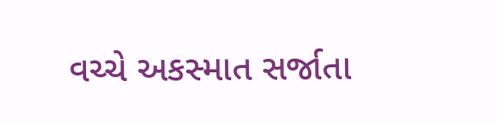વચ્ચે અકસ્માત સર્જાતા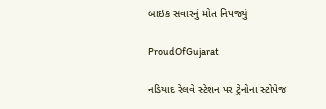બાઇક સવારનું મોત નિપજ્યું

ProudOfGujarat

નડિયાદ રેલવે સ્ટેશન પર ટ્રેનોના સ્ટોપેજ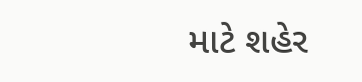માટે શહેર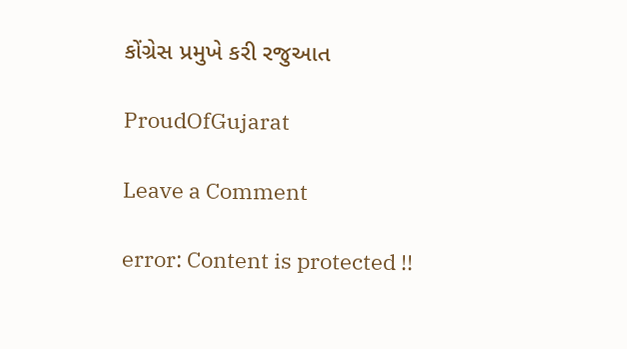કોંગ્રેસ પ્રમુખે કરી રજુઆત

ProudOfGujarat

Leave a Comment

error: Content is protected !!